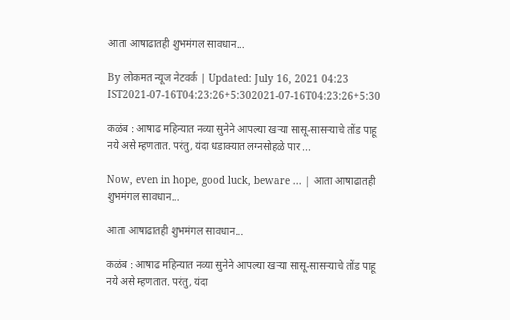आता आषाढातही शुभमंगल सावधान...

By लोकमत न्यूज नेटवर्क | Updated: July 16, 2021 04:23 IST2021-07-16T04:23:26+5:302021-07-16T04:23:26+5:30

कळंब : आषाढ महिन्यात नव्या सुनेने आपल्या खऱ्या सासू-सासऱ्याचे तोंड पाहू नये असे म्हणतात. परंतु, यंदा धडाक्यात लग्नसोहळे पार ...

Now, even in hope, good luck, beware ... | आता आषाढातही शुभमंगल सावधान...

आता आषाढातही शुभमंगल सावधान...

कळंब : आषाढ महिन्यात नव्या सुनेने आपल्या खऱ्या सासू-सासऱ्याचे तोंड पाहू नये असे म्हणतात. परंतु, यंदा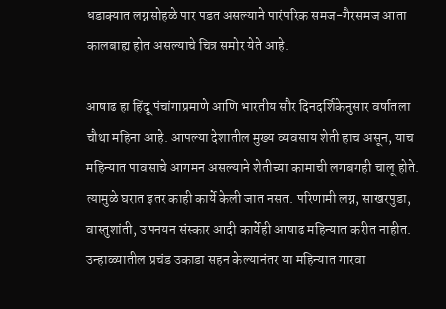धडाक्यात लग्नसोहळे पार पडत असल्याने पारंपरिक समज-गैरसमज आता कालबाह्य होत असल्याचे चित्र समोर येते आहे.

आषाढ हा हिंदू पंचांगाप्रमाणे आणि भारतीय सौर दिनदर्शिकेनुसार वर्षातला चौथा महिना आहे. आपल्या देशातील मुख्य व्यवसाय शेती हाच असून, याच महिन्यात पावसाचे आगमन असल्याने शेतीच्या कामाची लगबगही चालू होते. त्यामुळे घरात इतर काही कार्ये केली जात नसत. परिणामी लग्न, साखरपुडा, वास्तुशांती, उपनयन संस्कार आदी कार्येही आषाढ महिन्यात करीत नाहीत. उन्हाळ्यातील प्रचंड उकाडा सहन केल्यानंतर या महिन्यात गारवा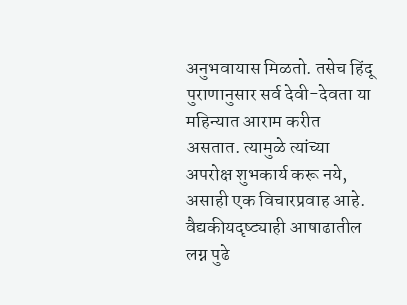अनुभवायास मिळतो. तसेच हिंदू पुराणानुसार सर्व देवी-देवता या महिन्यात आराम करीत असतात. त्यामुळे त्यांच्या अपरोक्ष शुभकार्य करू नये, असाही एक विचारप्रवाह आहे. वैद्यकीयदृष्ट्याही आषाढातील लग्न पुढे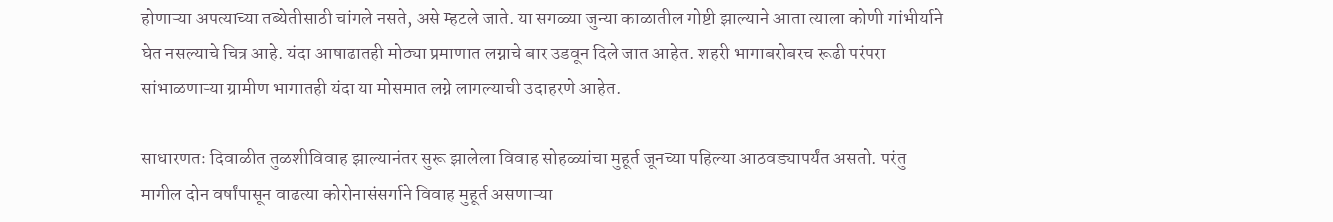होणाऱ्या अपत्याच्या तब्येतीसाठी चांगले नसते, असे म्हटले जाते. या सगळ्या जुन्या काळातील गोष्टी झाल्याने आता त्याला कोणी गांभीर्याने घेत नसल्याचे चित्र आहे. यंदा आषाढातही मोठ्या प्रमाणात लग्नाचे बार उडवून दिले जात आहेत. शहरी भागाबरोबरच रूढी परंपरा सांभाळणाऱ्या ग्रामीण भागातही यंदा या मोसमात लग्ने लागल्याची उदाहरणे आहेत.

साधारणतः दिवाळीत तुळशीविवाह झाल्यानंतर सुरू झालेला विवाह सोहळ्यांचा मुहूर्त जूनच्या पहिल्या आठवड्यापर्यंत असतो. परंतु मागील दोन वर्षांपासून वाढत्या कोरोनासंसर्गाने विवाह मुहूर्त असणाऱ्या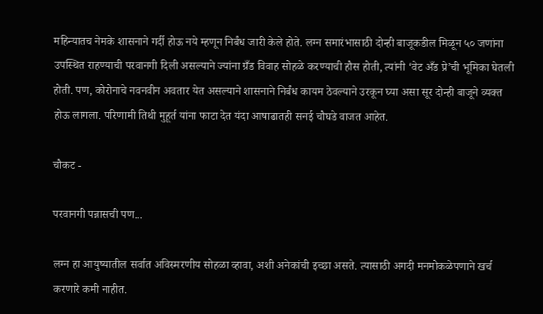महिन्यातच नेमके शासनाने गर्दी होऊ नये म्हणून निर्बंध जारी केले होते. लग्न समारंभासाठी दोन्ही बाजूकडील मिळून ५० जणांना उपस्थित राहण्याची परवानगी दिली असल्याने ज्यांना ग्रँड विवाह सोहळे करण्याची हौस होती, त्यांनी ‘वेट अँड प्रे’ची भूमिका घेतली होती. पण, कोरोनाचे नवनवीन अवतार येत असल्याने शासनाने निर्बंध कायम ठेवल्याने उरकून घ्या असा सूर दोन्ही बाजूने व्यक्त होऊ लागला. परिणामी तिथी मुहूर्त यांना फाटा देत यंदा आषाढातही सनई चौघडे वाजत आहेत.

चौकट -

परवानगी पन्नासची पण...

लग्न हा आयुष्यातील सर्वात अविस्मरणीय सोहळा व्हावा, अशी अनेकांची इच्छा असते. त्यासाठी अगदी मनमोकळेपणाने खर्च करणारे कमी नाहीत.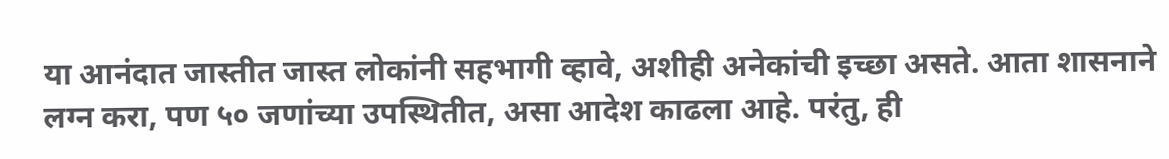या आनंदात जास्तीत जास्त लोकांनी सहभागी व्हावे, अशीही अनेकांची इच्छा असते. आता शासनाने लग्न करा, पण ५० जणांच्या उपस्थितीत, असा आदेश काढला आहे. परंतु, ही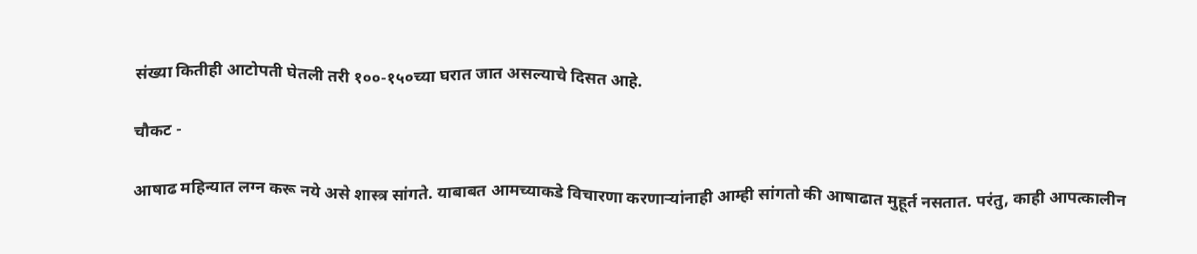संख्या कितीही आटोपती घेतली तरी १००-१५०च्या घरात जात असल्याचे दिसत आहे.

चौकट -

आषाढ महिन्यात लग्न करू नये असे शास्त्र सांगते. याबाबत आमच्याकडे विचारणा करणाऱ्यांनाही आम्ही सांगतो की आषाढात मुहूर्त नसतात. परंतु, काही आपत्कालीन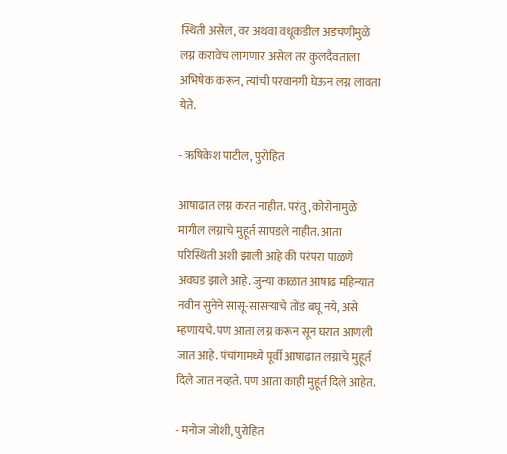स्थिती असेल, वर अथवा वधूकडील अडचणीमुळे लग्न करावेच लागणार असेल तर कुलदैवताला अभिषेक करून, त्यांची परवानगी घेऊन लग्न लावता येते.

- ऋषिकेश पाटील, पुरोहित

आषाढात लग्न करत नाहीत. परंतु, कोरोनामुळे मागील लग्नाचे मुहूर्त सापडले नाहीत. आता परिस्थिती अशी झाली आहे की परंपरा पाळणे अवघड झाले आहे. जुन्या काळात आषाढ महिन्यात नवीन सुनेने सासू-सासऱ्याचे तोंड बघू नये, असे म्हणायचे. पण आता लग्न करून सून घरात आणली जात आहे. पंचांगामध्ये पूर्वी आषाढात लग्नाचे मुहूर्त दिले जात नव्हते. पण आता काही मुहूर्त दिले आहेत.

- मनोज जोशी, पुरोहित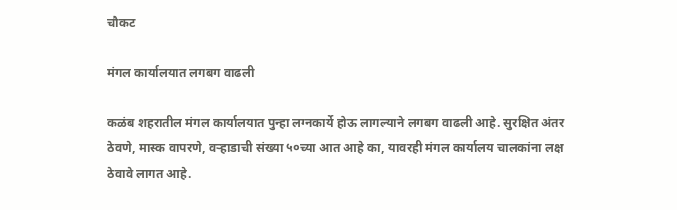चौकट

मंगल कार्यालयात लगबग वाढली

कळंब शहरातील मंगल कार्यालयात पुन्हा लग्नकार्ये होऊ लागल्याने लगबग वाढली आहे. सुरक्षित अंतर ठेवणे, मास्क वापरणे, वऱ्हाडाची संख्या ५०च्या आत आहे का, यावरही मंगल कार्यालय चालकांना लक्ष ठेवावे लागत आहे.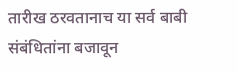तारीख ठरवतानाच या सर्व बाबी संबंधितांना बजावून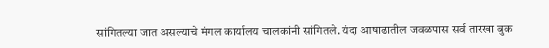सांगितल्या जात असल्याचे मंगल कार्यालय चालकांनी सांगितले. यंदा आषाढातील जवळपास सर्व तारखा बुक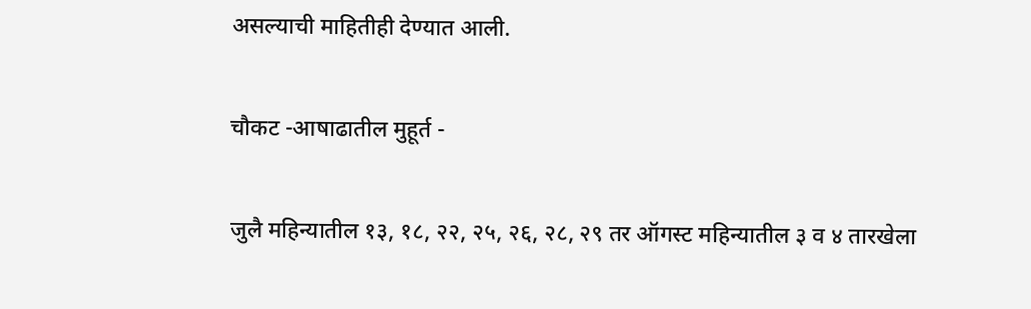असल्याची माहितीही देण्यात आली.

चौकट -आषाढातील मुहूर्त -

जुलै महिन्यातील १३, १८, २२, २५, २६, २८, २९ तर ऑगस्ट महिन्यातील ३ व ४ तारखेला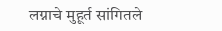लग्नाचे मुहूर्त सांगितले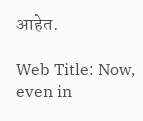आहेत.

Web Title: Now, even in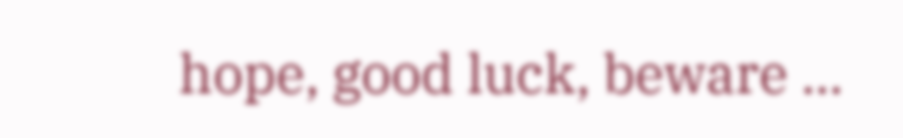hope, good luck, beware ...